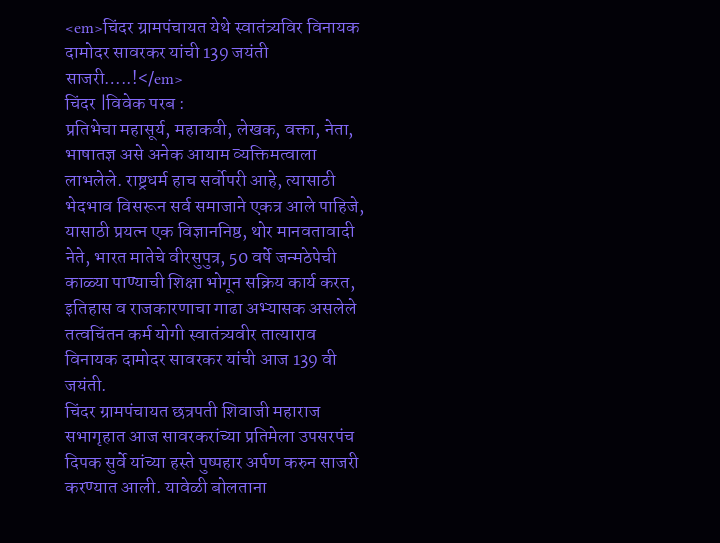<em>चिंदर ग्रामपंचायत येथे स्वातंत्र्यविर विनायक दामोदर सावरकर यांची 139 जयंती साजरी…..!</em>
चिंदर |विवेक परब :
प्रतिभेचा महासूर्य, महाकवी, लेखक, वक्ता, नेता, भाषातज्ञ असे अनेक आयाम व्यक्तिमत्वाला लाभलेले. राष्ट्रधर्म हाच सर्वोपरी आहे, त्यासाठी भेदभाव विसरून सर्व समाजाने एकत्र आले पाहिजे, यासाठी प्रयत्न एक विज्ञाननिष्ठ, थोर मानवतावादी नेते, भारत मातेचे वीरसुपुत्र, 50 वर्षे जन्मठेपेची काळ्या पाण्याची शिक्षा भोगून सक्रिय कार्य करत, इतिहास व राजकारणाचा गाढा अभ्यासक असलेले तत्वचिंतन कर्म योगी स्वातंत्र्यवीर तात्याराव विनायक दामोदर सावरकर यांची आज 139 वी जयंती.
चिंदर ग्रामपंचायत छत्रपती शिवाजी महाराज सभागृहात आज सावरकरांच्या प्रतिमेला उपसरपंच दिपक सुर्वे यांच्या हस्ते पुष्पहार अर्पण करुन साजरी करण्यात आली. यावेळी बोलताना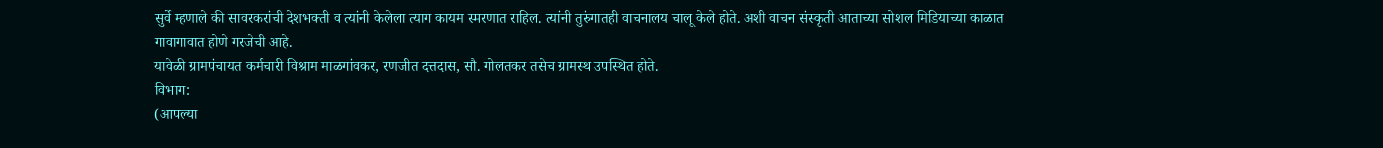सुर्वे म्हणाले की सावरकरांची देशभक्ती व त्यांनी केलेला त्याग कायम स्मरणात राहिल. त्यांनी तुरुंगातही वाचनालय चालू केले होते. अशी वाचन संस्कृती आताच्या सोशल मिडियाच्या काळात गावागावात होणे गरजेची आहे.
यावेळी ग्रामपंचायत कर्मचारी विश्राम माळगांवकर, रणजीत दत्तदास, सौ. गोलतकर तसेच ग्रामस्थ उपस्थित होते.
विभाग:
(आपल्या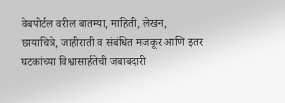वेबपोर्टल वरील बातम्या, माहिती, लेखन, छायाचित्रे, जाहीराती व संबंधित मजकूर आणि इतर घटकांच्या विश्वासार्हतेची जबाबदारी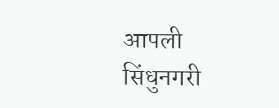आपली सिंधुनगरी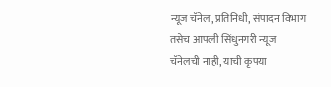न्यूज चॅनेल, प्रतिनिधी, संपादन विभाग तसेच आपली सिंधुनगरी न्यूज चॅनेलची नाही, याची कृपया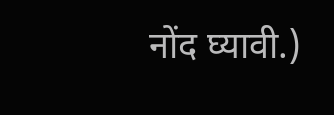नोंद घ्यावी.)